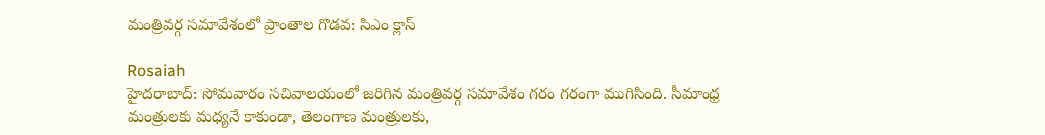మంత్రివర్గ సమావేశంలో ప్రాంతాల గొడవ: సిఎం క్లాస్

Rosaiah
హైదరాబాద్: సోమవారం సచివాలయంలో జరిగిన మంత్రివర్గ సమావేశం గరం గరంగా ముగిసింది. సీమాంధ్ర మంత్రులకు మధ్యనే కాకుండా, తెలంగాణ మంత్రులకు,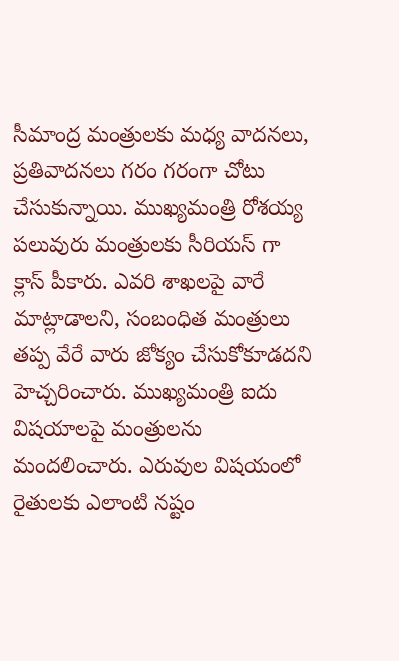సీమాంద్ర మంత్రులకు మధ్య వాదనలు, ప్రతివాదనలు గరం గరంగా చోటు చేసుకున్నాయి. ముఖ్యమంత్రి రోశయ్య పలువురు మంత్రులకు సీరియస్ గా క్లాస్ పీకారు. ఎవరి శాఖలపై వారే మాట్లాడాలని, సంబంధిత మంత్రులు తప్ప వేరే వారు జోక్యం చేసుకోకూడదని హెచ్చరించారు. ముఖ్యమంత్రి ఐదు విషయాలపై మంత్రులను మందలించారు. ఎరువుల విషయంలో రైతులకు ఎలాంటి నష్టం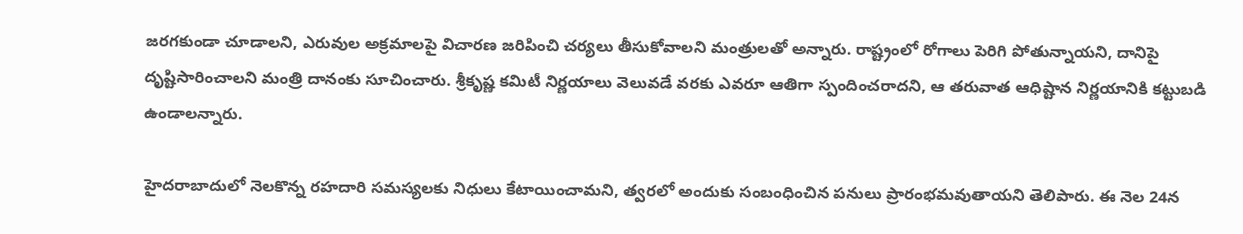జరగకుండా చూడాలని, ఎరువుల అక్రమాలపై విచారణ జరిపించి చర్యలు తీసుకోవాలని మంత్రులతో అన్నారు. రాష్ట్రంలో రోగాలు పెరిగి పోతున్నాయని, దానిపై దృష్టిసారించాలని మంత్రి దానంకు సూచించారు. శ్రీకృష్ణ కమిటీ నిర్ణయాలు వెలువడే వరకు ఎవరూ ఆతిగా స్పందించరాదని, ఆ తరువాత ఆధిష్టాన నిర్ణయానికి కట్టుబడి ఉండాలన్నారు.

హైదరాబాదులో నెలకొన్న రహదారి సమస్యలకు నిధులు కేటాయించామని, త్వరలో అందుకు సంబంధించిన పనులు ప్రారంభమవుతాయని తెలిపారు. ఈ నెల 24న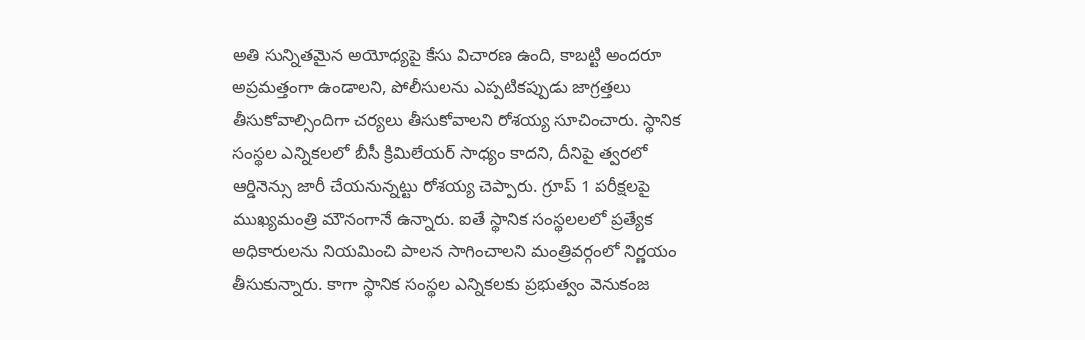అతి సున్నితమైన అయోధ్యపై కేసు విచారణ ఉంది, కాబట్టి అందరూ అప్రమత్తంగా ఉండాలని, పోలీసులను ఎప్పటికప్పుడు జాగ్రత్తలు తీసుకోవాల్సిందిగా చర్యలు తీసుకోవాలని రోశయ్య సూచించారు. స్థానిక సంస్థల ఎన్నికలలో బీసీ క్రిమిలేయర్ సాధ్యం కాదని, దీనిపై త్వరలో ఆర్డినెన్సు జారీ చేయనున్నట్టు రోశయ్య చెప్పారు. గ్రూప్ 1 పరీక్షలపై ముఖ్యమంత్రి మౌనంగానే ఉన్నారు. ఐతే స్థానిక సంస్థలలలో ప్రత్యేక అధికారులను నియమించి పాలన సాగించాలని మంత్రివర్గంలో నిర్ణయం తీసుకున్నారు. కాగా స్థానిక సంస్థల ఎన్నికలకు ప్రభుత్వం వెనుకంజ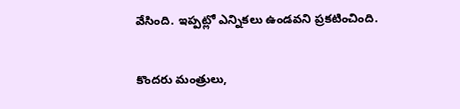వేసింది. ఇప్పట్లో ఎన్నికలు ఉండవని ప్రకటించింది.

కొందరు మంత్రులు,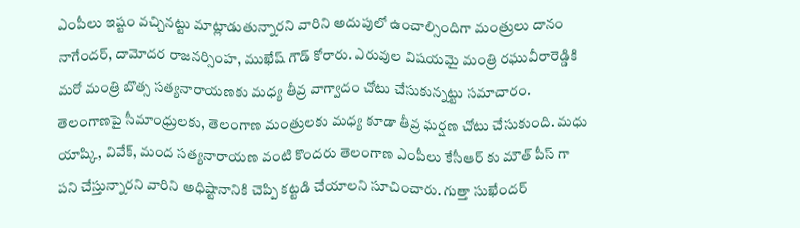ఎంపీలు ఇష్టం వచ్చినట్టు మాట్లాడుతున్నారని వారిని అదుపులో ఉంచాల్సిందిగా మంత్రులు దానం నాగేందర్, దామోదర రాజనర్సింహ, ముఖేష్ గౌడ్ కోరారు. ఎరువుల విషయమై మంత్రి రఘువీరారెడ్డికి మరో మంత్రి బొత్స సత్యనారాయణకు మధ్య తీవ్ర వాగ్వాదం చోటు చేసుకున్నట్టు సమాచారం. తెలంగాణపై సీమాంధ్రులకు, తెలంగాణ మంత్రులకు మధ్య కూడా తీవ్ర ఘర్షణ చోటు చేసుకుంది. మధు యాష్కి, వివేక్, మంద సత్యనారాయణ వంటి కొందరు తెలంగాణ ఎంపీలు కేసీఆర్ కు మౌత్ పీస్ గా పని చేస్తున్నారని వారిని అధిష్టానానికి చెప్పి కట్టడి చేయాలని సూచించారు. గుత్తా సుఖేందర్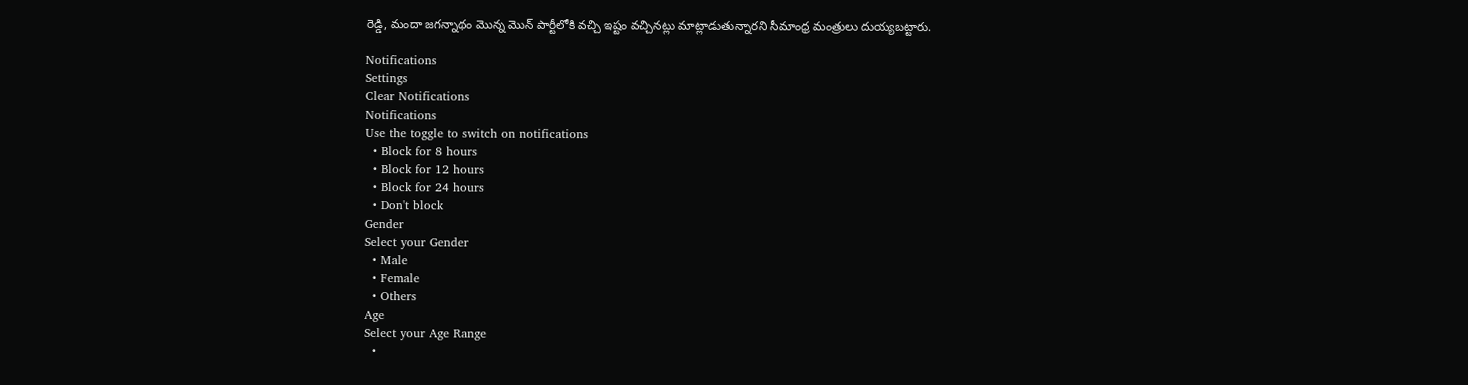రెడ్డి, మందా జగన్నాథం మొన్న మొన్ పార్టీలోకి వచ్చి ఇష్టం వచ్చినట్లు మాట్లాడుతున్నారని సీమాంధ్ర మంత్రులు దుయ్యబట్టారు.

Notifications
Settings
Clear Notifications
Notifications
Use the toggle to switch on notifications
  • Block for 8 hours
  • Block for 12 hours
  • Block for 24 hours
  • Don't block
Gender
Select your Gender
  • Male
  • Female
  • Others
Age
Select your Age Range
  •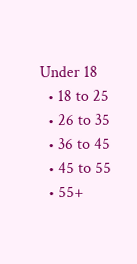Under 18
  • 18 to 25
  • 26 to 35
  • 36 to 45
  • 45 to 55
  • 55+